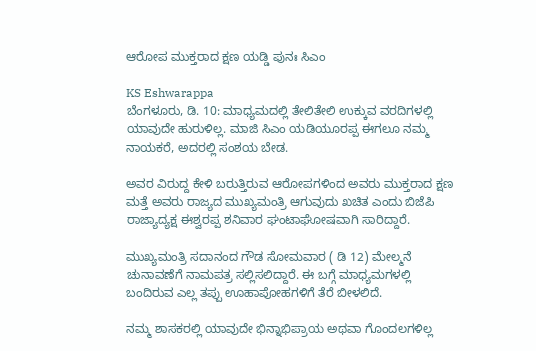ಆರೋಪ ಮುಕ್ತರಾದ ಕ್ಷಣ ಯಡ್ಡಿ ಪುನಃ ಸಿಎಂ

KS Eshwarappa
ಬೆಂಗಳೂರು, ಡಿ. 10: ಮಾಧ್ಯಮದಲ್ಲಿ ತೇಲಿತೇಲಿ ಉಕ್ಕುವ ವರದಿಗಳಲ್ಲಿ ಯಾವುದೇ ಹುರುಳಿಲ್ಲ. ಮಾಜಿ ಸಿಎಂ ಯಡಿಯೂರಪ್ಪ ಈಗಲೂ ನಮ್ಮ ನಾಯಕರೆ, ಅದರಲ್ಲಿ ಸಂಶಯ ಬೇಡ.

ಅವರ ವಿರುದ್ದ ಕೇಳಿ ಬರುತ್ತಿರುವ ಆರೋಪಗಳಿಂದ ಅವರು ಮುಕ್ತರಾದ ಕ್ಷಣ ಮತ್ತೆ ಅವರು ರಾಜ್ಯದ ಮುಖ್ಯಮಂತ್ರಿ ಆಗುವುದು ಖಚಿತ ಎಂದು ಬಿಜೆಪಿ ರಾಜ್ಯಾದ್ಯಕ್ಷ ಈಶ್ವರಪ್ಪ ಶನಿವಾರ ಘಂಟಾಘೋಷವಾಗಿ ಸಾರಿದ್ದಾರೆ.

ಮುಖ್ಯಮಂತ್ರಿ ಸದಾನಂದ ಗೌಡ ಸೋಮವಾರ ( ಡಿ 12) ಮೇಲ್ಮನೆ ಚುನಾವಣೆಗೆ ನಾಮಪತ್ರ ಸಲ್ಲಿಸಲಿದ್ದಾರೆ. ಈ ಬಗ್ಗೆ ಮಾಧ್ಯಮಗಳಲ್ಲಿ ಬಂದಿರುವ ಎಲ್ಲ ತಪ್ಪು ಊಹಾಪೋಹಗಳಿಗೆ ತೆರೆ ಬೀಳಲಿದೆ.

ನಮ್ಮ ಶಾಸಕರಲ್ಲಿ ಯಾವುದೇ ಭಿನ್ನಾಭಿಪ್ರಾಯ ಅಥವಾ ಗೊಂದಲಗಳಿಲ್ಲ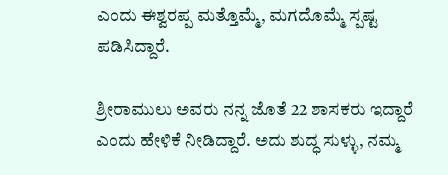ಎಂದು ಈಶ್ವರಪ್ಪ ಮತ್ತೊಮ್ಮೆ, ಮಗದೊಮ್ಮೆ ಸ್ಪಷ್ಟ ಪಡಿಸಿದ್ದಾರೆ.

ಶ್ರೀರಾಮುಲು ಅವರು ನನ್ನ ಜೊತೆ 22 ಶಾಸಕರು ಇದ್ದಾರೆ ಎಂದು ಹೇಳಿಕೆ ನೀಡಿದ್ದಾರೆ. ಅದು ಶುದ್ಧ ಸುಳ್ಳು, ನಮ್ಮ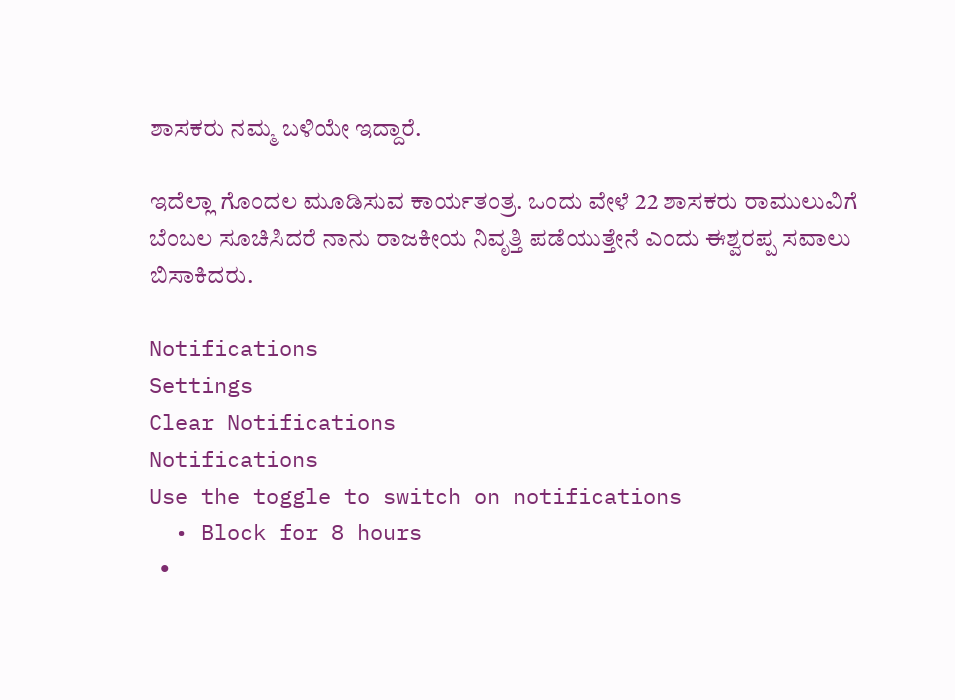ಶಾಸಕರು ನಮ್ಮ ಬಳಿಯೇ ಇದ್ದಾರೆ.

ಇದೆಲ್ಲಾ ಗೊಂದಲ ಮೂಡಿಸುವ ಕಾರ್ಯತಂತ್ರ. ಒಂದು ವೇಳೆ 22 ಶಾಸಕರು ರಾಮುಲುವಿಗೆ ಬೆಂಬಲ ಸೂಚಿಸಿದರೆ ನಾನು ರಾಜಕೀಯ ನಿವೃತ್ತಿ ಪಡೆಯುತ್ತೇನೆ ಎಂದು ಈಶ್ವರಪ್ಪ ಸವಾಲು ಬಿಸಾಕಿದರು.

Notifications
Settings
Clear Notifications
Notifications
Use the toggle to switch on notifications
  • Block for 8 hours
  •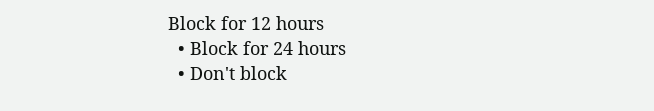Block for 12 hours
  • Block for 24 hours
  • Don't block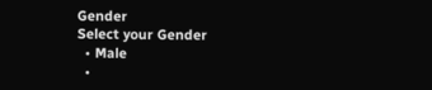Gender
Select your Gender
  • Male
  •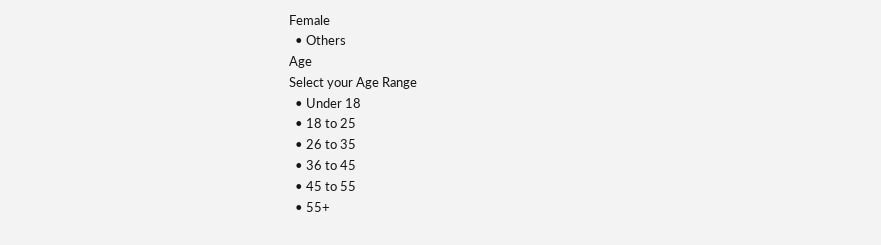Female
  • Others
Age
Select your Age Range
  • Under 18
  • 18 to 25
  • 26 to 35
  • 36 to 45
  • 45 to 55
  • 55+